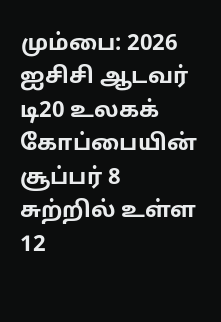மும்பை: 2026 ஐசிசி ஆடவர் டி20 உலகக் கோப்பையின் சூப்பர் 8 சுற்றில் உள்ள 12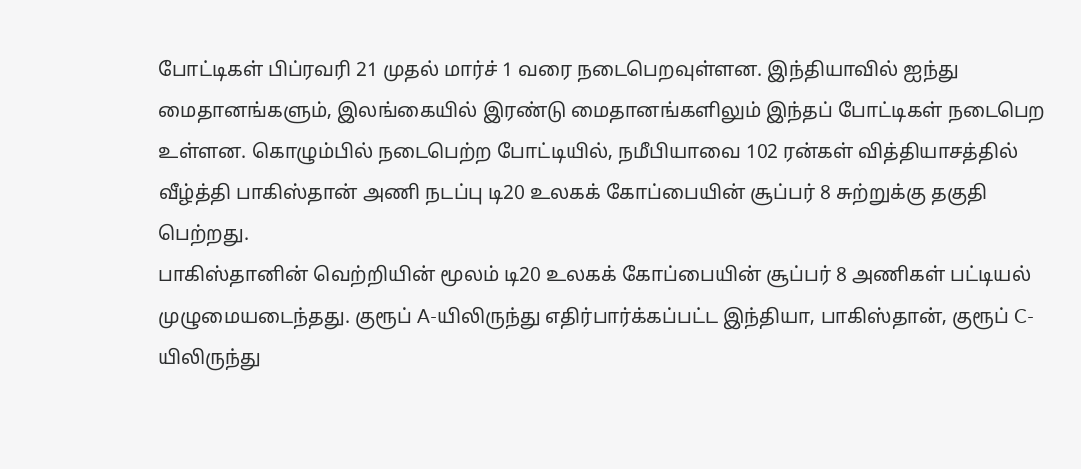போட்டிகள் பிப்ரவரி 21 முதல் மார்ச் 1 வரை நடைபெறவுள்ளன. இந்தியாவில் ஐந்து மைதானங்களும், இலங்கையில் இரண்டு மைதானங்களிலும் இந்தப் போட்டிகள் நடைபெற உள்ளன. கொழும்பில் நடைபெற்ற போட்டியில், நமீபியாவை 102 ரன்கள் வித்தியாசத்தில் வீழ்த்தி பாகிஸ்தான் அணி நடப்பு டி20 உலகக் கோப்பையின் சூப்பர் 8 சுற்றுக்கு தகுதி பெற்றது.
பாகிஸ்தானின் வெற்றியின் மூலம் டி20 உலகக் கோப்பையின் சூப்பர் 8 அணிகள் பட்டியல் முழுமையடைந்தது. குரூப் A-யிலிருந்து எதிர்பார்க்கப்பட்ட இந்தியா, பாகிஸ்தான், குரூப் C-யிலிருந்து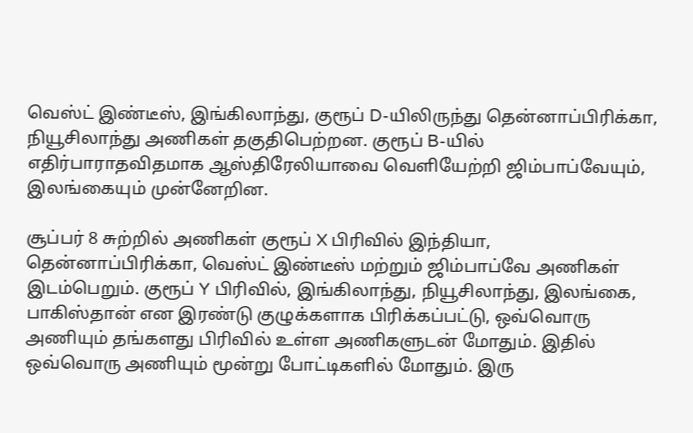வெஸ்ட் இண்டீஸ், இங்கிலாந்து, குரூப் D-யிலிருந்து தென்னாப்பிரிக்கா, நியூசிலாந்து அணிகள் தகுதிபெற்றன. குரூப் B-யில் எதிர்பாராதவிதமாக ஆஸ்திரேலியாவை வெளியேற்றி ஜிம்பாப்வேயும், இலங்கையும் முன்னேறின.

சூப்பர் 8 சுற்றில் அணிகள் குரூப் X பிரிவில் இந்தியா, தென்னாப்பிரிக்கா, வெஸ்ட் இண்டீஸ் மற்றும் ஜிம்பாப்வே அணிகள் இடம்பெறும். குரூப் Y பிரிவில், இங்கிலாந்து, நியூசிலாந்து, இலங்கை, பாகிஸ்தான் என இரண்டு குழுக்களாக பிரிக்கப்பட்டு, ஒவ்வொரு அணியும் தங்களது பிரிவில் உள்ள அணிகளுடன் மோதும். இதில் ஒவ்வொரு அணியும் மூன்று போட்டிகளில் மோதும். இரு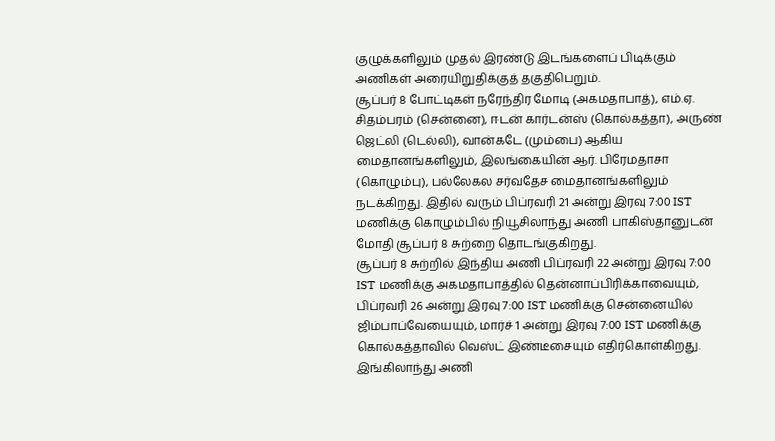குழுக்களிலும் முதல் இரண்டு இடங்களைப் பிடிக்கும் அணிகள் அரையிறுதிக்குத் தகுதிபெறும்.
சூப்பர் 8 போட்டிகள் நரேந்திர மோடி (அகமதாபாத்), எம்.ஏ. சிதம்பரம் (சென்னை), ஈடன் கார்டன்ஸ் (கொல்கத்தா), அருண் ஜெட்லி (டெல்லி), வான்கடே (மும்பை) ஆகிய மைதானங்களிலும், இலங்கையின் ஆர். பிரேமதாசா (கொழும்பு), பல்லேகல சர்வதேச மைதானங்களிலும் நடக்கிறது. இதில் வரும் பிப்ரவரி 21 அன்று இரவு 7:00 IST மணிக்கு கொழும்பில் நியூசிலாந்து அணி பாகிஸ்தானுடன் மோதி சூப்பர் 8 சுற்றை தொடங்குகிறது.
சூப்பர் 8 சுற்றில் இந்திய அணி பிப்ரவரி 22 அன்று இரவு 7:00 IST மணிக்கு அகமதாபாத்தில் தென்னாப்பிரிக்காவையும், பிப்ரவரி 26 அன்று இரவு 7:00 IST மணிக்கு சென்னையில் ஜிம்பாப்வேயையும், மார்ச் 1 அன்று இரவு 7:00 IST மணிக்கு கொல்கத்தாவில் வெஸ்ட் இண்டீசையும் எதிர்கொள்கிறது. இங்கிலாந்து அணி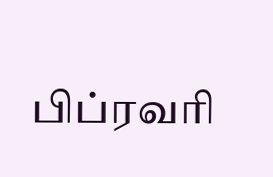பிப்ரவரி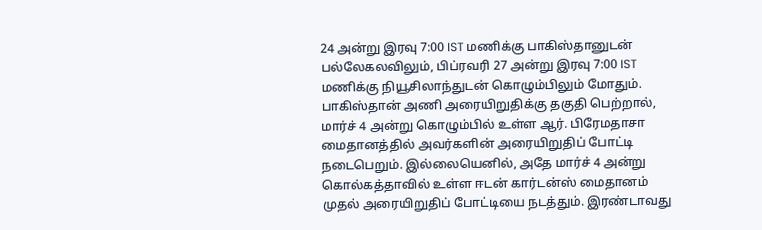24 அன்று இரவு 7:00 IST மணிக்கு பாகிஸ்தானுடன் பல்லேகலவிலும், பிப்ரவரி 27 அன்று இரவு 7:00 IST மணிக்கு நியூசிலாந்துடன் கொழும்பிலும் மோதும்.
பாகிஸ்தான் அணி அரையிறுதிக்கு தகுதி பெற்றால், மார்ச் 4 அன்று கொழும்பில் உள்ள ஆர். பிரேமதாசா மைதானத்தில் அவர்களின் அரையிறுதிப் போட்டி நடைபெறும். இல்லையெனில், அதே மார்ச் 4 அன்று கொல்கத்தாவில் உள்ள ஈடன் கார்டன்ஸ் மைதானம் முதல் அரையிறுதிப் போட்டியை நடத்தும். இரண்டாவது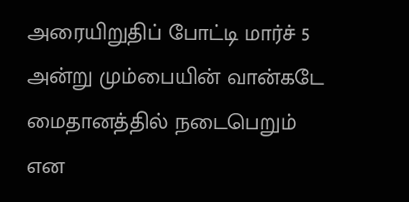அரையிறுதிப் போட்டி மார்ச் 5 அன்று மும்பையின் வான்கடே மைதானத்தில் நடைபெறும் என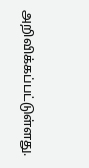அறிவிக்கப்பட்டுள்ளது.